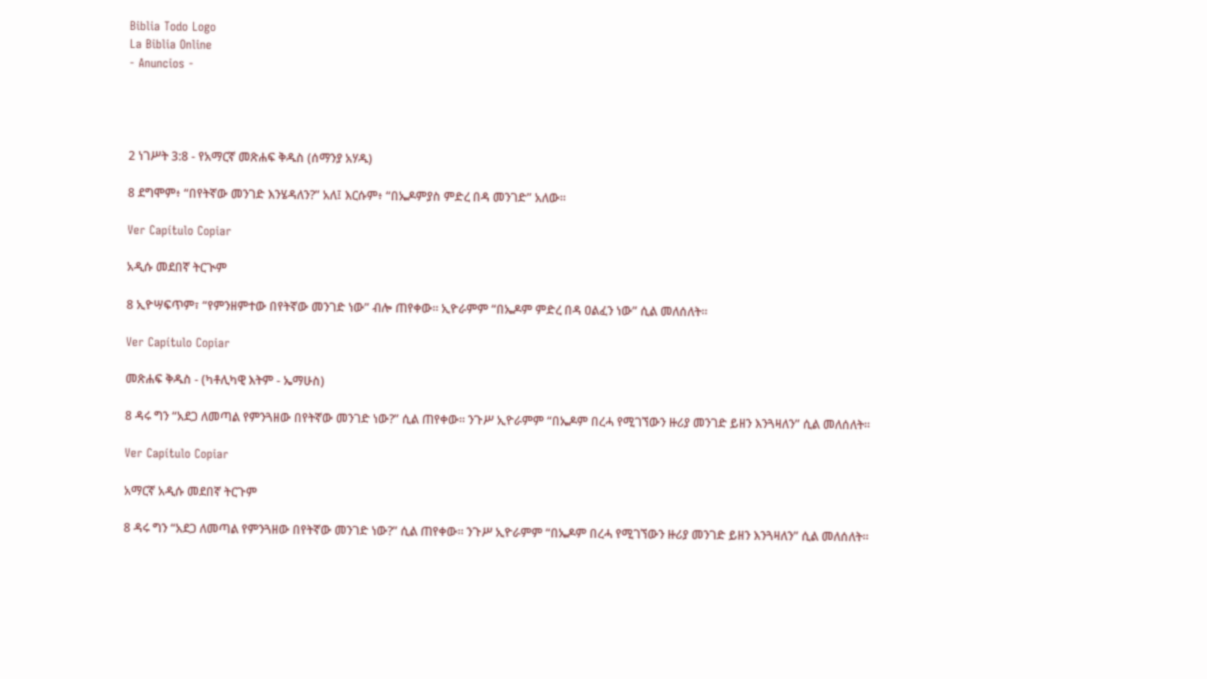Biblia Todo Logo
La Biblia Online
- Anuncios -




2 ነገሥት 3:8 - የአማርኛ መጽሐፍ ቅዱስ (ሰማንያ አሃዱ)

8 ደግሞም፥ “በየትኛው መንገድ እንሄዳለን?” አለ፤ እርሱም፥ “በኤዶምያስ ምድረ በዳ መንገድ” አለው።

Ver Capítulo Copiar

አዲሱ መደበኛ ትርጒም

8 ኢዮሣፍጥም፣ “የምንዘምተው በየትኛው መንገድ ነው” ብሎ ጠየቀው። ኢዮራምም “በኤዶም ምድረ በዳ ዐልፈን ነው” ሲል መለሰለት።

Ver Capítulo Copiar

መጽሐፍ ቅዱስ - (ካቶሊካዊ እትም - ኤማሁስ)

8 ዳሩ ግን “አደጋ ለመጣል የምንጓዘው በየትኛው መንገድ ነው?” ሲል ጠየቀው። ንጉሥ ኢዮራምም “በኤዶም በረሓ የሚገኘውን ዙሪያ መንገድ ይዘን እንጓዛለን” ሲል መለሰለት።

Ver Capítulo Copiar

አማርኛ አዲሱ መደበኛ ትርጉም

8 ዳሩ ግን “አደጋ ለመጣል የምንጓዘው በየትኛው መንገድ ነው?” ሲል ጠየቀው። ንጉሥ ኢዮራምም “በኤዶም በረሓ የሚገኘውን ዙሪያ መንገድ ይዘን እንጓዛለን” ሲል መለሰለት።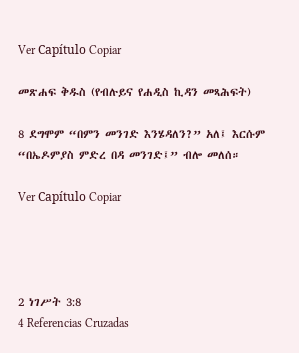Ver Capítulo Copiar

መጽሐፍ ቅዱስ (የብሉይና የሐዲስ ኪዳን መጻሕፍት)

8 ደግሞም “በምን መንገድ እንሄዳለን?” አለ፤ እርሱም “በኤዶምያስ ምድረ በዳ መንገድ፤” ብሎ መለሰ።

Ver Capítulo Copiar




2 ነገሥት 3:8
4 Referencias Cruzadas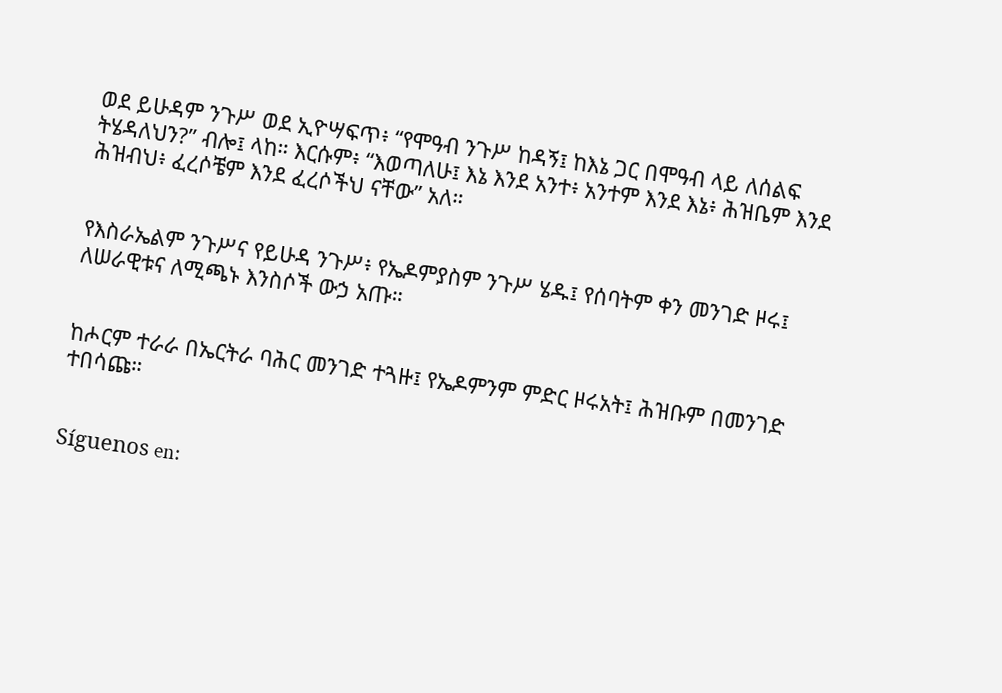ወደ ይሁዳም ንጉሥ ወደ ኢዮሣፍጥ፥ “የሞዓብ ንጉሥ ከዳኝ፤ ከእኔ ጋር በሞዓብ ላይ ለሰልፍ ትሄዳለህን?” ብሎ፤ ላከ። እርሱም፥ “እወጣለሁ፤ እኔ እንደ አንተ፥ አንተም እንደ እኔ፥ ሕዝቤም እንደ ሕዝብህ፥ ፈረሶቼም እንደ ፈረሶችህ ናቸው” አለ።


የእስራኤልም ንጉሥና የይሁዳ ንጉሥ፥ የኤዶምያስም ንጉሥ ሄዱ፤ የሰባትም ቀን መንገድ ዞሩ፤ ለሠራዊቱና ለሚጫኑ እንስሶች ውኃ አጡ።


ከሖርም ተራራ በኤርትራ ባሕር መንገድ ተጓዙ፤ የኤዶምንም ምድር ዞሩአት፤ ሕዝቡም በመንገድ ተበሳጩ።


Síguenos en: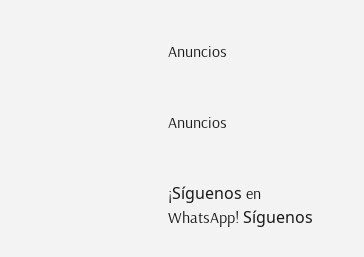Anuncios


Anuncios


¡Síguenos en WhatsApp! Síguenos